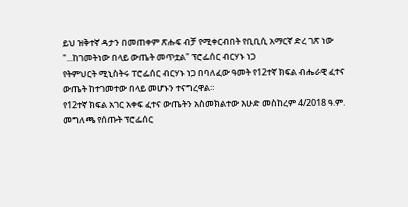ይህ ዝቅተኛ ዳታን በመጠቀም ጽሑፍ ብቻ የሚቀርብበት የቢቢሲ አማርኛ ድረ ገጽ ነው
"...ከገመትነው በላይ ውጤት መጥቷል" ፕሮፌሰር ብርሃኑ ነጋ
የትምህርት ሚኒስትሩ ፐሮፌሰር ብርሃኑ ነጋ በባለፈው ዓመት የ12ተኛ ክፍል ብሔራዊ ፈተና ውጤት ከተገመተው በላይ መሆኑን ተናግረዋል።
የ12ተኛ ክፍል አገር አቀፍ ፈተና ውጤትን አስመክልተው እሁድ መስከረም 4/2018 ዓ.ም. መግለጫ የሰጡት ፕሮፌሰር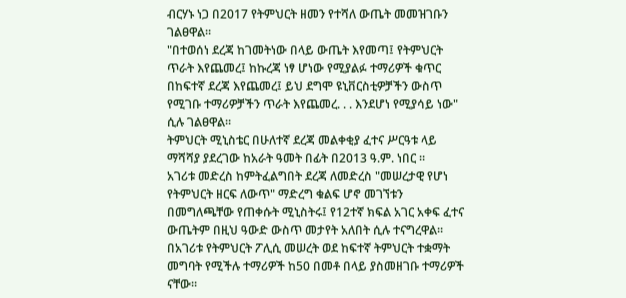ብርሃኑ ነጋ በ2017 የትምህርት ዘመን የተሻለ ውጤት መመዝገቡን ገልፀዋል።
"በተወሰነ ደረጃ ከገመትነው በላይ ውጤት እየመጣ፤ የትምህርት ጥራት እየጨመረ፤ ከኩረጃ ነፃ ሆነው የሚያልፉ ተማሪዎች ቁጥር በከፍተኛ ደረጃ እየጨመረ፤ ይህ ደግሞ ዩኒቨርስቲዎቻችን ውስጥ የሚገቡ ተማሪዎቻችን ጥራት እየጨመረ. . . እንደሆነ የሚያሳይ ነው" ሲሉ ገልፀዋል።
ትምህርት ሚኒስቴር በሁለተኛ ደረጃ መልቀቂያ ፈተና ሥርዓቱ ላይ ማሻሻያ ያደረገው ከአራት ዓመት በፊት በ2013 ዓ.ም. ነበር ።
አገሪቱ መድረስ ከምትፈልግበት ደረጃ ለመድረስ "መሠረታዊ የሆነ የትምህርት ዘርፍ ለውጥ" ማድረግ ቁልፍ ሆኖ መገኘቱን በመግለጫቸው የጠቀሱት ሚኒስትሩ፤ የ12ተኛ ክፍል አገር አቀፍ ፈተና ውጤትም በዚህ ዓውድ ውስጥ መታየት አለበት ሲሉ ተናግረዋል።
በአገሪቱ የትምህርት ፖሊሲ መሠረት ወደ ከፍተኛ ትምህርት ተቋማት መግባት የሚችሉ ተማሪዎች ከ50 በመቶ በላይ ያስመዘገቡ ተማሪዎች ናቸው።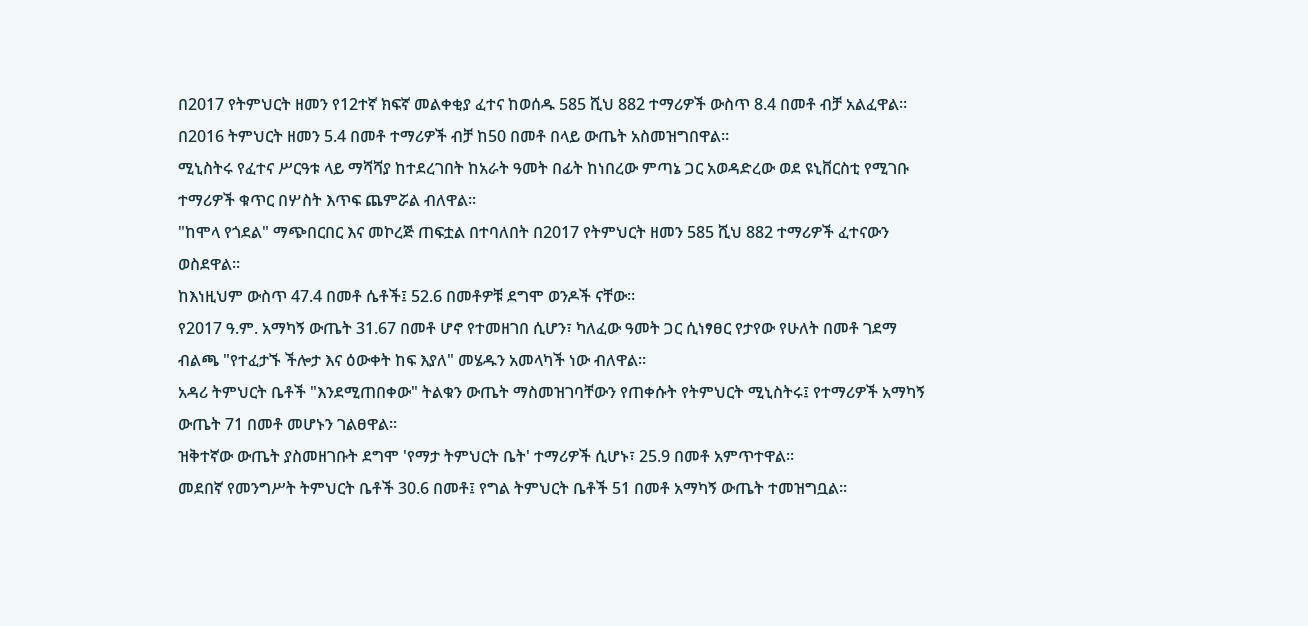በ2017 የትምህርት ዘመን የ12ተኛ ክፍኛ መልቀቂያ ፈተና ከወሰዱ 585 ሺህ 882 ተማሪዎች ውስጥ 8.4 በመቶ ብቻ አልፈዋል።
በ2016 ትምህርት ዘመን 5.4 በመቶ ተማሪዎች ብቻ ከ50 በመቶ በላይ ውጤት አስመዝግበዋል።
ሚኒስትሩ የፈተና ሥርዓቱ ላይ ማሻሻያ ከተደረገበት ከአራት ዓመት በፊት ከነበረው ምጣኔ ጋር አወዳድረው ወደ ዩኒቨርስቲ የሚገቡ ተማሪዎች ቁጥር በሦስት እጥፍ ጨምሯል ብለዋል።
"ከሞላ የጎደል" ማጭበርበር እና መኮረጅ ጠፍቷል በተባለበት በ2017 የትምህርት ዘመን 585 ሺህ 882 ተማሪዎች ፈተናውን ወስደዋል።
ከእነዚህም ውስጥ 47.4 በመቶ ሴቶች፤ 52.6 በመቶዎቹ ደግሞ ወንዶች ናቸው።
የ2017 ዓ.ም. አማካኝ ውጤት 31.67 በመቶ ሆኖ የተመዘገበ ሲሆን፣ ካለፈው ዓመት ጋር ሲነፃፀር የታየው የሁለት በመቶ ገደማ ብልጫ "የተፈታኙ ችሎታ እና ዕውቀት ከፍ እያለ" መሄዱን አመላካች ነው ብለዋል።
አዳሪ ትምህርት ቤቶች "እንደሚጠበቀው" ትልቁን ውጤት ማስመዝገባቸውን የጠቀሱት የትምህርት ሚኒስትሩ፤ የተማሪዎች አማካኝ ውጤት 71 በመቶ መሆኑን ገልፀዋል።
ዝቅተኛው ውጤት ያስመዘገቡት ደግሞ 'የማታ ትምህርት ቤት' ተማሪዎች ሲሆኑ፣ 25.9 በመቶ አምጥተዋል።
መደበኛ የመንግሥት ትምህርት ቤቶች 30.6 በመቶ፤ የግል ትምህርት ቤቶች 51 በመቶ አማካኝ ውጤት ተመዝግቧል።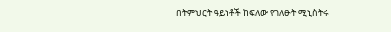በትምህርት ዓይነቶች ከፍለው የገለፁት ሚኒስትሩ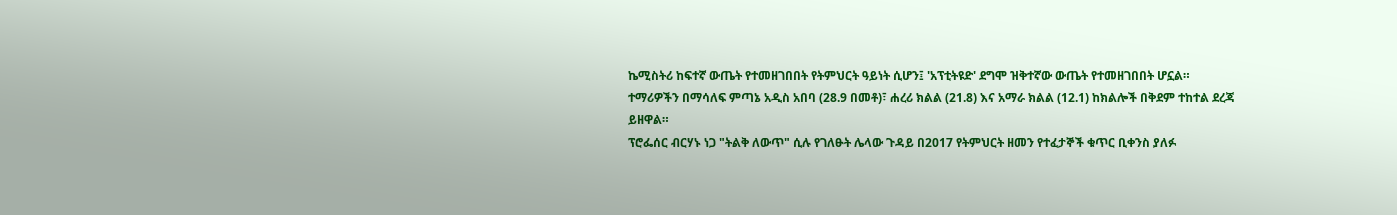ኬሚስትሪ ከፍተኛ ውጤት የተመዘገበበት የትምህርት ዓይነት ሲሆን፤ 'አፕቲትዩድ' ደግሞ ዝቅተኛው ውጤት የተመዘገበበት ሆኗል።
ተማሪዎችን በማሳለፍ ምጣኔ አዲስ አበባ (28.9 በመቶ)፣ ሐረሪ ክልል (21.8) እና አማራ ክልል (12.1) ከክልሎች በቅደም ተከተል ደረጃ ይዘዋል።
ፕሮፌሰር ብርሃኑ ነጋ "ትልቅ ለውጥ" ሲሉ የገለፁት ሌላው ጉዳይ በ2017 የትምህርት ዘመን የተፈታኞች ቁጥር ቢቀንስ ያለፉ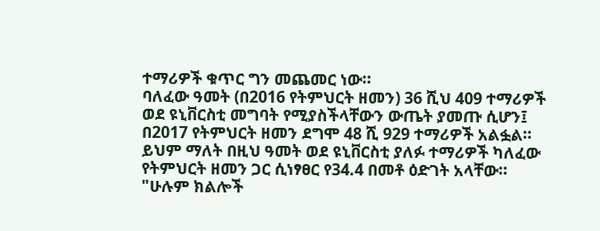ተማሪዎች ቁጥር ግን መጨመር ነው።
ባለፈው ዓመት (በ2016 የትምህርት ዘመን) 36 ሺህ 409 ተማሪዎች ወደ ዩኒቨርስቲ መግባት የሚያስችላቸውን ውጤት ያመጡ ሲሆን፤ በ2017 የትምህርት ዘመን ደግሞ 48 ሺ 929 ተማሪዎች አልፏል።
ይህም ማለት በዚህ ዓመት ወደ ዩኒቨርስቲ ያለፉ ተማሪዎች ካለፈው የትምህርት ዘመን ጋር ሲነፃፀር የ34.4 በመቶ ዕድገት አላቸው።
"ሁሉም ክልሎች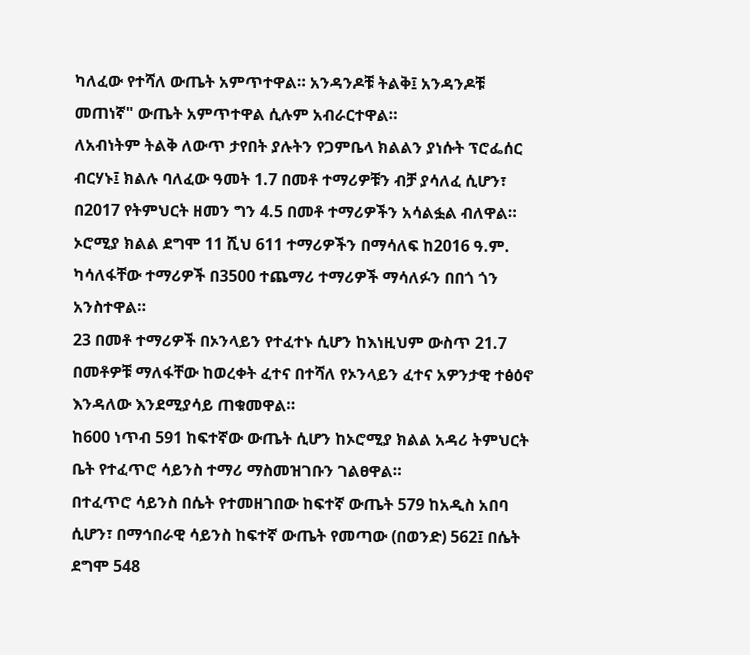ካለፈው የተሻለ ውጤት አምጥተዋል። አንዳንዶቹ ትልቅ፤ አንዳንዶቹ መጠነኛ" ውጤት አምጥተዋል ሲሉም አብራርተዋል።
ለአብነትም ትልቅ ለውጥ ታየበት ያሉትን የጋምቤላ ክልልን ያነሱት ፕሮፌሰር ብርሃኑ፤ ክልሉ ባለፈው ዓመት 1.7 በመቶ ተማሪዎቹን ብቻ ያሳለፈ ሲሆን፣ በ2017 የትምህርት ዘመን ግን 4.5 በመቶ ተማሪዎችን አሳልፏል ብለዋል።
ኦሮሚያ ክልል ደግሞ 11 ሺህ 611 ተማሪዎችን በማሳለፍ ከ2016 ዓ.ም. ካሳለፋቸው ተማሪዎች በ3500 ተጨማሪ ተማሪዎች ማሳለፉን በበጎ ጎን አንስተዋል።
23 በመቶ ተማሪዎች በኦንላይን የተፈተኑ ሲሆን ከእነዚህም ውስጥ 21.7 በመቶዎቹ ማለፋቸው ከወረቀት ፈተና በተሻለ የኦንላይን ፈተና አዎንታዊ ተፅዕኖ እንዳለው እንደሚያሳይ ጠቁመዋል።
ከ600 ነጥብ 591 ከፍተኛው ውጤት ሲሆን ከኦሮሚያ ክልል አዳሪ ትምህርት ቤት የተፈጥሮ ሳይንስ ተማሪ ማስመዝገቡን ገልፀዋል።
በተፈጥሮ ሳይንስ በሴት የተመዘገበው ከፍተኛ ውጤት 579 ከአዲስ አበባ ሲሆን፣ በማኅበራዊ ሳይንስ ከፍተኛ ውጤት የመጣው (በወንድ) 562፤ በሴት ደግሞ 548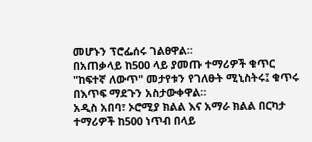መሆኑን ፕሮፌሰሩ ገልፀዋል።
በአጠቃላይ ከ500 ላይ ያመጡ ተማሪዎች ቁጥር "ከፍተኛ ለውጥ" መታየቱን የገለፁት ሚኒስትሩ፤ ቁጥሩ በእጥፍ ማደጉን አስታውቀዋል።
አዲስ አበባ፣ ኦሮሚያ ክልል እና አማራ ክልል በርካታ ተማሪዎች ከ500 ነጥብ በላይ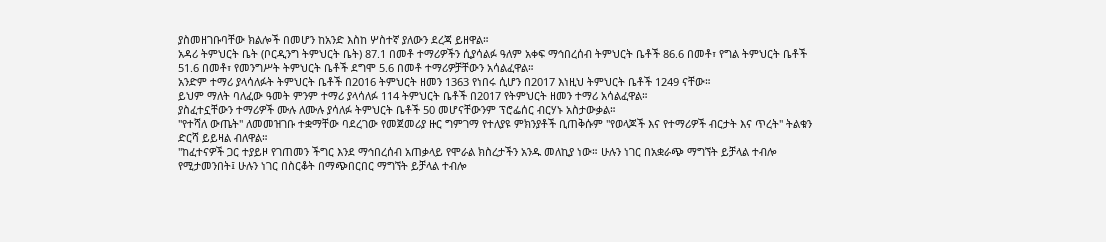ያስመዘገቡባቸው ክልሎች በመሆን ከአንድ እስከ ሦስተኛ ያለውን ደረጃ ይዘዋል።
አዳሪ ትምህርት ቤት (ቦርዲንግ ትምህርት ቤት) 87.1 በመቶ ተማሪዎችን ሲያሳልፉ ዓለም አቀፍ ማኅበረሰብ ትምህርት ቤቶች 86.6 በመቶ፣ የግል ትምህርት ቤቶች 51.6 በመቶ፣ የመንግሥት ትምህርት ቤቶች ደግሞ 5.6 በመቶ ተማሪዎቻቸውን አሳልፈዋል።
አንድም ተማሪ ያላሳለፉት ትምህርት ቤቶች በ2016 ትምህርት ዘመን 1363 የነበሩ ሲሆን በ2017 እነዚህ ትምህርት ቤቶች 1249 ናቸው።
ይህም ማለት ባለፈው ዓመት ምንም ተማሪ ያላሳለፉ 114 ትምህርት ቤቶች በ2017 የትምህርት ዘመን ተማሪ አሳልፈዋል።
ያስፈተኗቸውን ተማሪዎች ሙሉ ለሙሉ ያሳለፉ ትምህርት ቤቶች 50 መሆናቸውንም ፕሮፌሰር ብርሃኑ አስታውቃል።
"የተሻለ ውጤት" ለመመዝገቡ ተቋማቸው ባደረገው የመጀመሪያ ዙር ግምገማ የተለያዩ ምክንያቶች ቢጠቅሱም "የወላጆች እና የተማሪዎች ብርታት እና ጥረት" ትልቁን ድርሻ ይይዛል ብለዋል።
"ከፈተናዎች ጋር ተያይዞ የገጠመን ችግር እንደ ማኅበረሰብ አጠቃላይ የሞራል ክስረታችን አንዱ መለኪያ ነው። ሁሉን ነገር በአቋራጭ ማግኘት ይቻላል ተብሎ የሚታመንበት፤ ሁሉን ነገር በስርቆት በማጭበርበር ማግኘት ይቻላል ተብሎ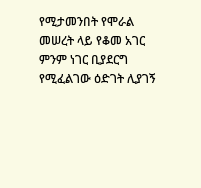የሚታመንበት የሞራል መሠረት ላይ የቆመ አገር ምንም ነገር ቢያደርግ የሚፈልገው ዕድገት ሊያገኝ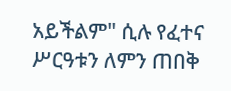አይችልም" ሲሉ የፈተና ሥርዓቱን ለምን ጠበቅ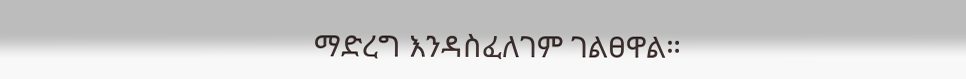ማድረግ እንዳስፈለገም ገልፀዋል።